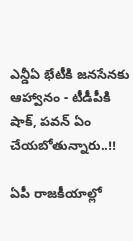ఎన్డీఏ భేటీకి జనసేనకు ఆహ్వానం - టీడీపీకి షాక్, పవన్ ఏం చేయబోతున్నారు..!!

ఏపీ రాజకీయాల్లో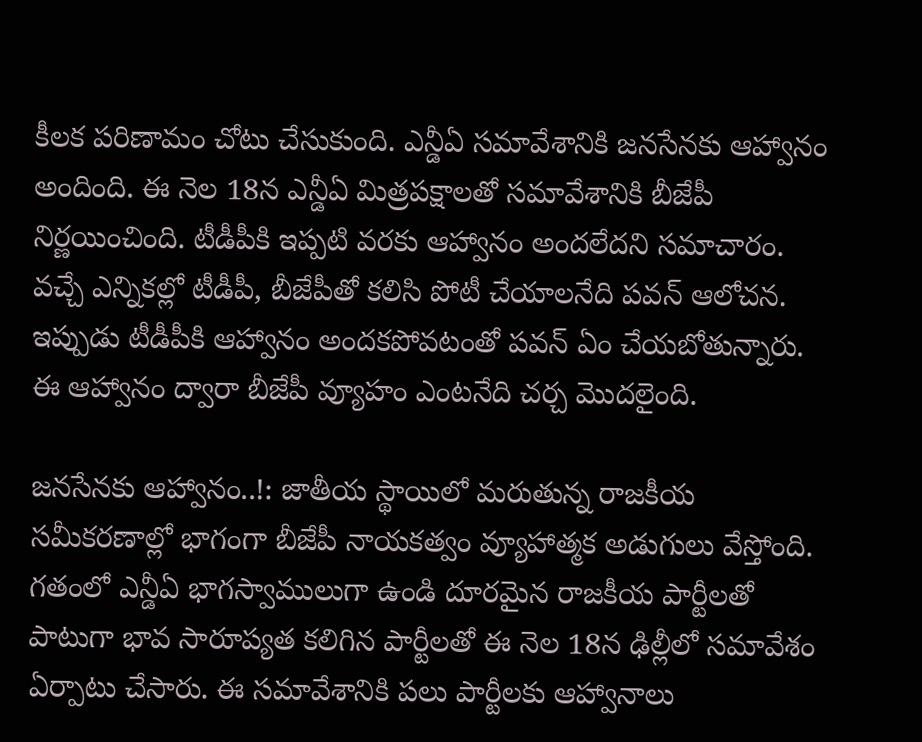కీలక పరిణామం చోటు చేసుకుంది. ఎన్డీఏ సమావేశానికి జనసేనకు ఆహ్వానం అందింది. ఈ నెల 18న ఎన్డీఏ మిత్రపక్షాలతో సమావేశానికి బీజేపీ నిర్ణయించింది. టీడీపీకి ఇప్పటి వరకు ఆహ్వానం అందలేదని సమాచారం. వచ్చే ఎన్నికల్లో టీడీపీ, బీజేపీతో కలిసి పోటీ చేయాలనేది పవన్ ఆలోచన. ఇప్పుడు టీడీపీకి ఆహ్వానం అందకపోవటంతో పవన్ ఏం చేయబోతున్నారు. ఈ ఆహ్వానం ద్వారా బీజేపీ వ్యూహం ఎంటనేది చర్చ మొదలైంది.

జనసేనకు ఆహ్వానం..!: జాతీయ స్థాయిలో మరుతున్న రాజకీయ సమీకరణాల్లో భాగంగా బీజేపీ నాయకత్వం వ్యూహాత్మక అడుగులు వేస్తోంది. గతంలో ఎన్డీఏ భాగస్వాములుగా ఉండి దూరమైన రాజకీయ పార్టీలతో పాటుగా భావ సారూప్యత కలిగిన పార్టీలతో ఈ నెల 18న ఢిల్లీలో సమావేశం ఏర్పాటు చేసారు. ఈ సమావేశానికి పలు పార్టీలకు ఆహ్వానాలు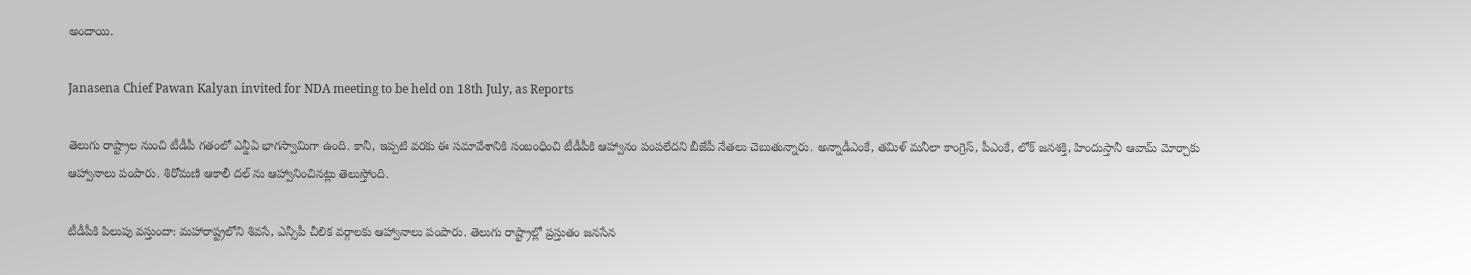అందాయి.

Janasena Chief Pawan Kalyan invited for NDA meeting to be held on 18th July, as Reports

తెలుగు రాష్ట్రాల నుంచి టీడీపీ గతంలో ఎన్డీఏ భాగస్వామిగా ఉంది. కానీ, ఇప్పటి వరకు ఈ సమావేశానికి సంబంధించి టీడీపీకి ఆహ్వానం పంపలేదని బీజేపీ నేతలు చెబుతున్నారు. అన్నాడీఎంకే, తమిళ్ మనీలా కాంగ్రెస్, పీఎంకే, లోక్ జనశక్తి, హిందుస్తానీ ఆవామ్ మోర్చాకు ఆహ్వానాలు పంపారు. శిరోమణి ఆకాలీ దల్ ను ఆహ్వానించినట్లు తెలుస్తోంది.

టీడీపీకి పిలుపు వస్తుందా: మహారాష్ట్రలోని శివసే, ఎన్సీపీ చీలిక వర్గాలకు ఆహ్వానాలు పంపారు. తెలుగు రాష్ట్రాల్లో ప్రస్తుతం జనసేన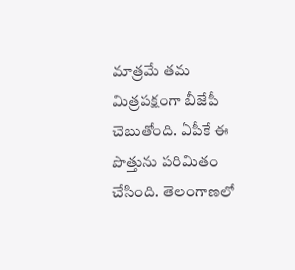మాత్రమే తమ మిత్రపక్షంగా బీజేపీ చెబుతోంది. ఏపీకే ఈ పొత్తును పరిమితం చేసింది. తెలంగాణలో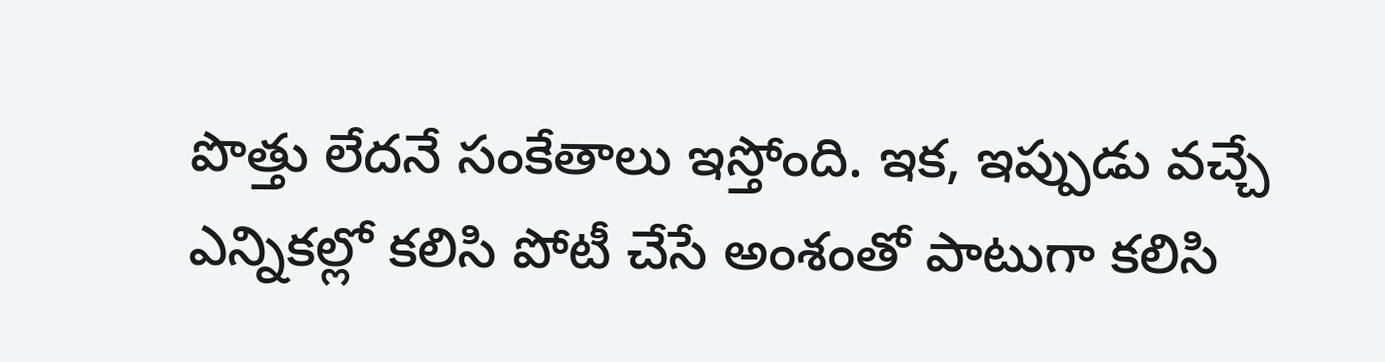పొత్తు లేదనే సంకేతాలు ఇస్తోంది. ఇక, ఇప్పుడు వచ్చే ఎన్నికల్లో కలిసి పోటీ చేసే అంశంతో పాటుగా కలిసి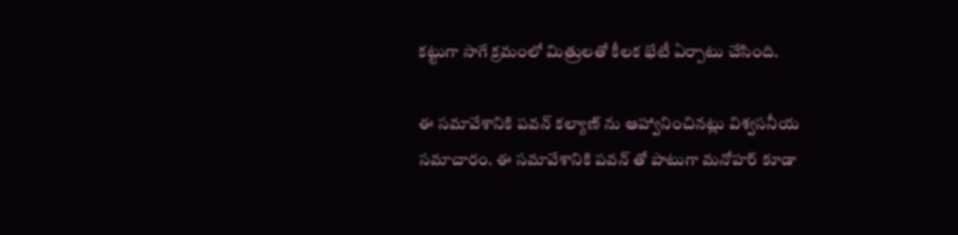కట్టుగా సాగే క్రమంలో మిత్రులతో కీలక భేటీ ఏర్పాటు చేసింది.

ఈ సమావేశానికి పవన్ కల్యాణ్ ను ఆహ్వానించినట్లు విశ్వసనీయ సమాచారం. ఈ సమావేశానికి పవన్ తో పాటుగా మనోహర్ కూడా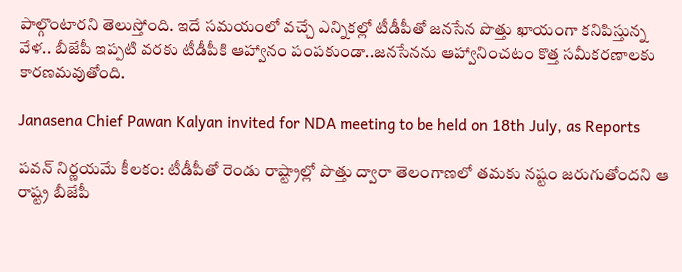పాల్గొంటారని తెలుస్తోంది. ఇదే సమయంలో వచ్చే ఎన్నికల్లో టీడీపీతో జనసేన పొత్తు ఖాయంగా కనిపిస్తున్న వేళ.. బీజేపీ ఇప్పటి వరకు టీడీపీకి ఆహ్వానం పంపకుండా..జనసేనను ఆహ్వానించటం కొత్త సమీకరణాలకు కారణమవుతోంది.

Janasena Chief Pawan Kalyan invited for NDA meeting to be held on 18th July, as Reports

పవన్ నిర్ణయమే కీలకం: టీడీపీతో రెండు రాష్ట్రాల్లో పొత్తు ద్వారా తెలంగాణలో తమకు నష్టం జరుగుతోందని ఆ రాష్ట్ర బీజేపీ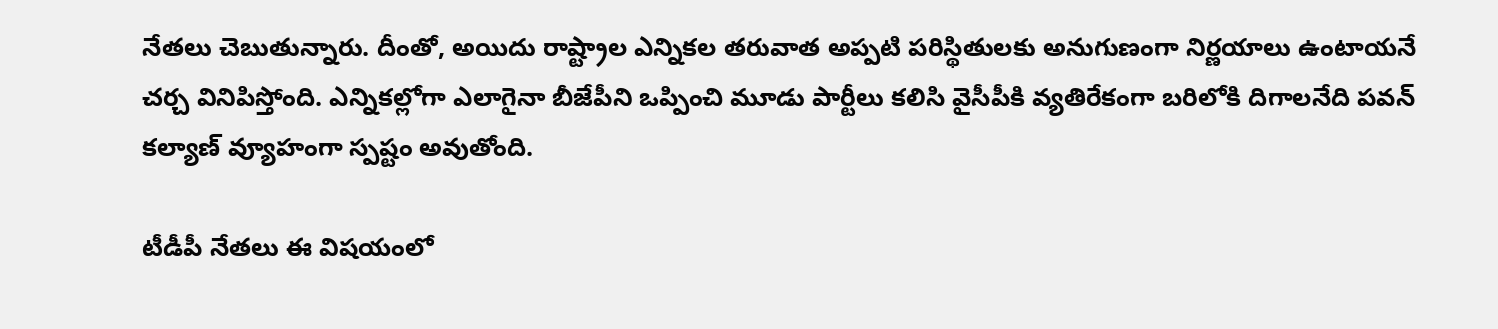నేతలు చెబుతున్నారు. దీంతో, అయిదు రాష్ట్రాల ఎన్నికల తరువాత అప్పటి పరిస్థితులకు అనుగుణంగా నిర్ణయాలు ఉంటాయనే చర్చ వినిపిస్తోంది. ఎన్నికల్లోగా ఎలాగైనా బీజేపీని ఒప్పించి మూడు పార్టీలు కలిసి వైసీపీకి వ్యతిరేకంగా బరిలోకి దిగాలనేది పవన్ కల్యాణ్ వ్యూహంగా స్పష్టం అవుతోంది.

టీడీపీ నేతలు ఈ విషయంలో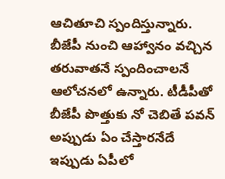ఆచితూచి స్పందిస్తున్నారు. బీజేపీ నుంచి ఆహ్వానం వచ్చిన తరువాతనే స్పందించాలనే ఆలోచనలో ఉన్నారు. టీడీపీతో బీజేపీ పొత్తుకు నో చెబితే పవన్ అప్పుడు ఏం చేస్తారనేదే ఇప్పుడు ఏపీలో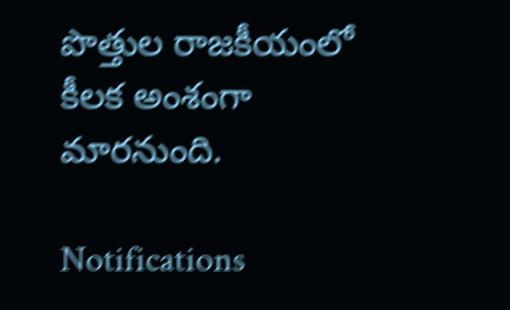పొత్తుల రాజకీయంలో కీలక అంశంగా మారనుంది.

Notifications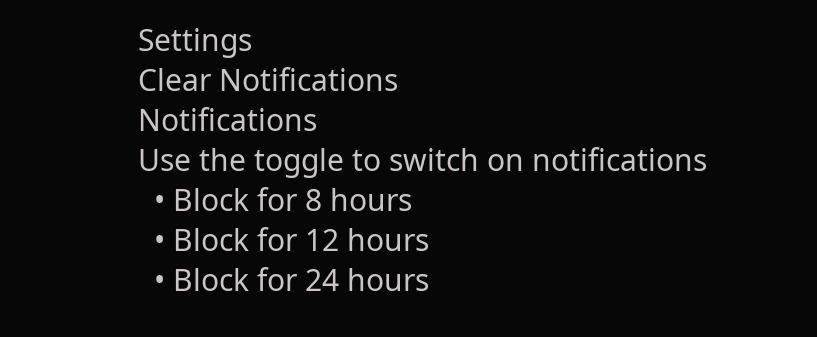Settings
Clear Notifications
Notifications
Use the toggle to switch on notifications
  • Block for 8 hours
  • Block for 12 hours
  • Block for 24 hours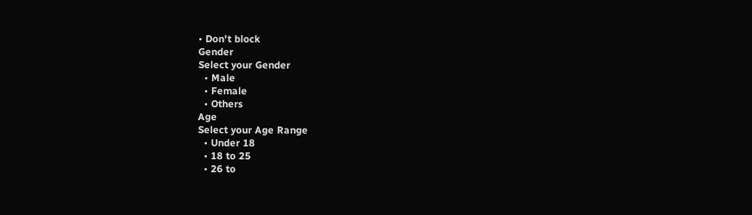• Don't block
Gender
Select your Gender
  • Male
  • Female
  • Others
Age
Select your Age Range
  • Under 18
  • 18 to 25
  • 26 to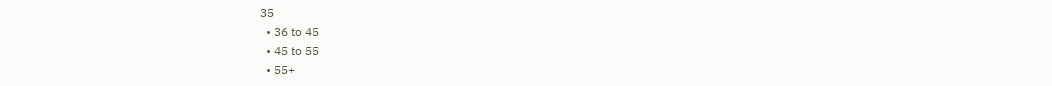35
  • 36 to 45
  • 45 to 55
  • 55+